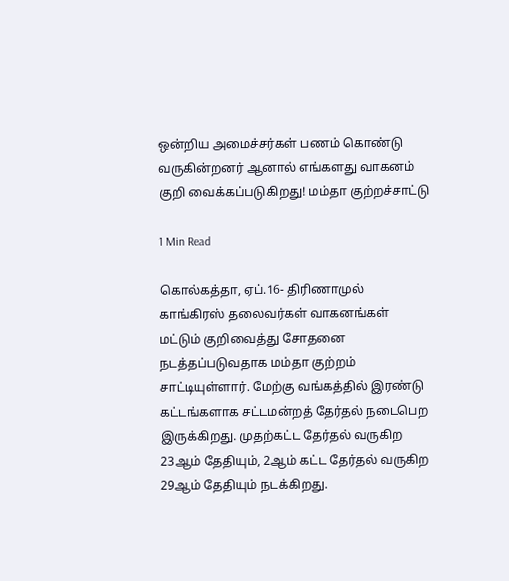ஒன்றிய அமைச்சர்கள் பணம் கொண்டு வருகின்றனர் ஆனால் எங்களது வாகனம் குறி வைக்கப்படுகிறது! மம்தா குற்றச்சாட்டு

1 Min Read

கொல்கத்தா, ஏப்.16- திரிணாமுல் காங்கிரஸ் தலைவர்கள் வாகனங்கள் மட்டும் குறிவைத்து சோதனை நடத்தப்படுவதாக மம்தா குற்றம் சாட்டியுள்ளார். மேற்கு வங்கத்தில் இரண்டு கட்டங்களாக சட்டமன்றத் தேர்தல் நடைபெற இருக்கிறது. முதற்கட்ட தேர்தல் வருகிற 23ஆம் தேதியும், 2ஆம் கட்ட தேர்தல் வருகிற 29ஆம் தேதியும் நடக்கிறது.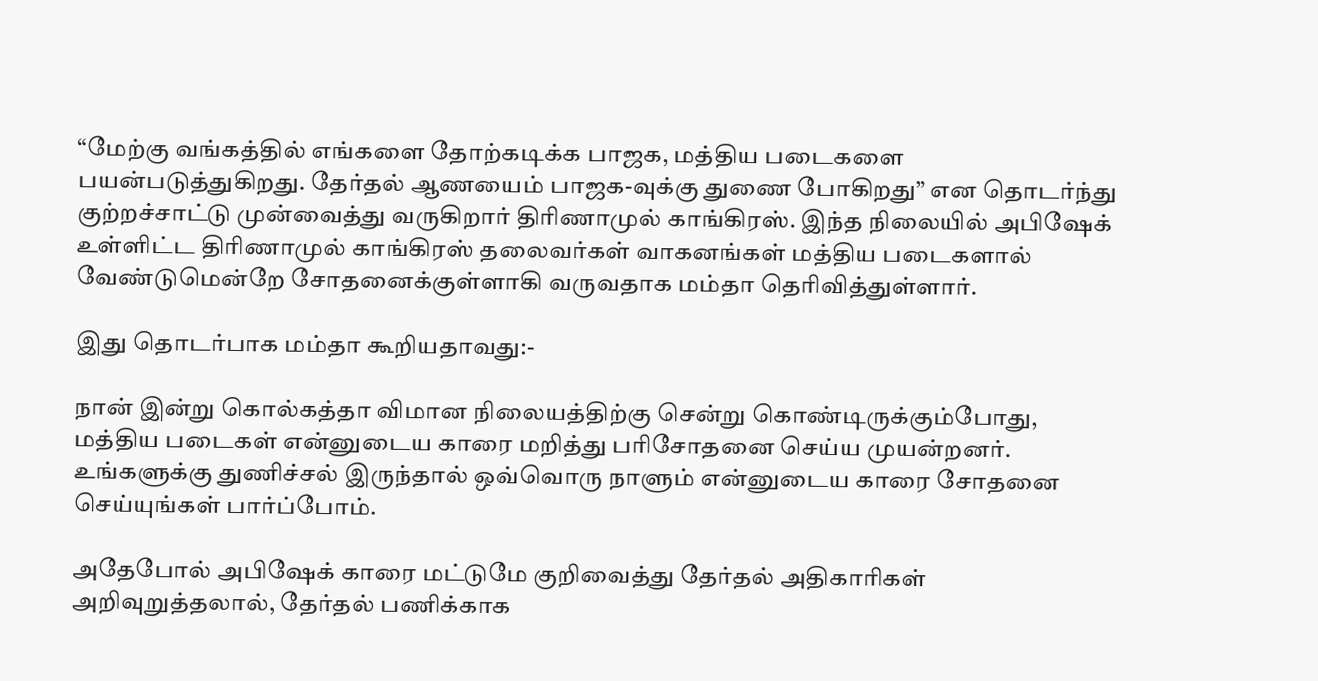“மேற்கு வங்கத்தில் எங்களை தோற்கடிக்க பாஜக, மத்திய படைகளை பயன்படுத்துகிறது. தேர்தல் ஆணயைம் பாஜக-வுக்கு துணை போகிறது” என தொடர்ந்து குற்றச்சாட்டு முன்வைத்து வருகிறார் திரிணாமுல் காங்கிரஸ். இந்த நிலையில் அபிஷேக் உள்ளிட்ட திரிணாமுல் காங்கிரஸ் தலைவர்கள் வாகனங்கள் மத்திய படைகளால் வேண்டுமென்றே சோதனைக்குள்ளாகி வருவதாக மம்தா தெரிவித்துள்ளார்.

இது தொடர்பாக மம்தா கூறியதாவது:-

நான் இன்று கொல்கத்தா விமான நிலையத்திற்கு சென்று கொண்டிருக்கும்போது, மத்திய படைகள் என்னுடைய காரை மறித்து பரிசோதனை செய்ய முயன்றனர். உங்களுக்கு துணிச்சல் இருந்தால் ஒவ்வொரு நாளும் என்னுடைய காரை சோதனை செய்யுங்கள் பார்ப்போம்.

அதேபோல் அபிஷேக் காரை மட்டுமே குறிவைத்து தேர்தல் அதிகாரிகள் அறிவுறுத்தலால், தேர்தல் பணிக்காக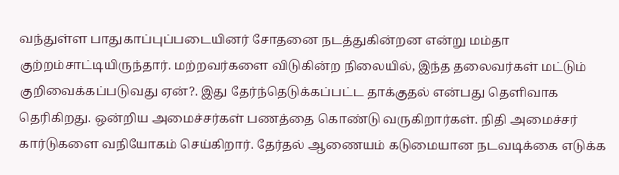வந்துள்ள பாதுகாப்புப்படையினர் சோதனை நடத்துகின்றன என்று மம்தா குற்றம்சாட்டியிருந்தார். மற்றவர்களை விடுகின்ற நிலையில், இந்த தலைவர்கள் மட்டும் குறிவைக்கப்படுவது ஏன்?. இது தேர்ந்தெடுக்கப்பட்ட தாக்குதல் என்பது தெளிவாக தெரிகிறது. ஒன்றிய அமைச்சர்கள் பணத்தை கொண்டு வருகிறார்கள். நிதி அமைச்சர் கார்டுகளை வநியோகம் செய்கிறார். தேர்தல் ஆணையம் கடுமையான நடவடிக்கை எடுக்க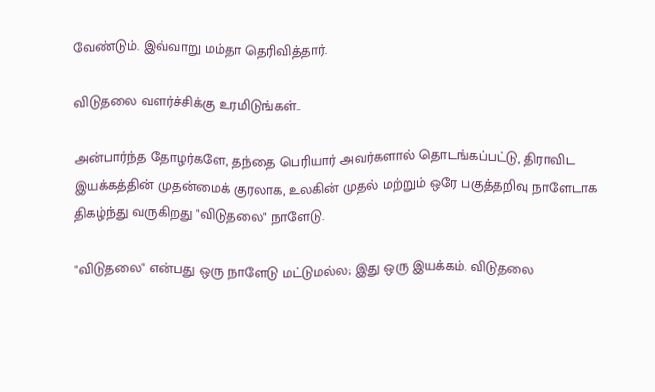வேண்டும். இவ்வாறு மம்தா தெரிவித்தார்.

விடுதலை வளர்ச்சிக்கு உரமிடுங்கள்..

அன்பார்ந்த தோழர்களே, தந்தை பெரியார் அவர்களால் தொடங்கப்பட்டு, திராவிட இயக்கத்தின் முதன்மைக் குரலாக, உலகின் முதல் மற்றும் ஒரே பகுத்தறிவு நாளேடாக திகழ்ந்து வருகிறது "விடுதலை" நாளேடு.

"விடுதலை" என்பது ஒரு நாளேடு மட்டுமல்ல; இது ஒரு இயக்கம். விடுதலை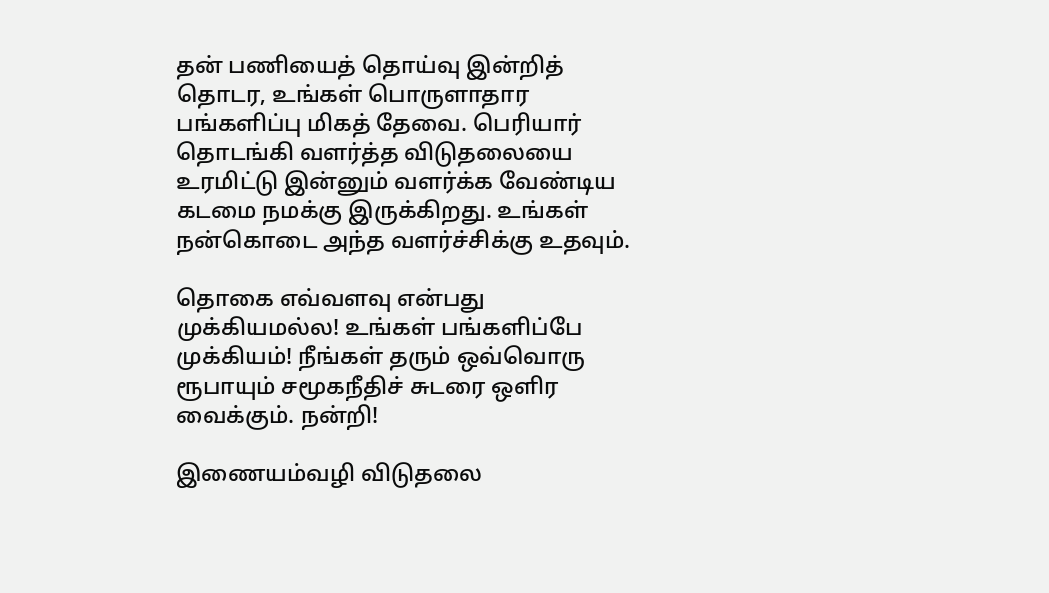தன் பணியைத் தொய்வு இன்றித் தொடர, உங்கள் பொருளாதார பங்களிப்பு மிகத் தேவை. பெரியார் தொடங்கி வளர்த்த விடுதலையை உரமிட்டு இன்னும் வளர்க்க வேண்டிய கடமை நமக்கு இருக்கிறது. உங்கள் நன்கொடை அந்த வளர்ச்சிக்கு உதவும்.

தொகை எவ்வளவு என்பது முக்கியமல்ல! உங்கள் பங்களிப்பே முக்கியம்! நீங்கள் தரும் ஒவ்வொரு ரூபாயும் சமூகநீதிச் சுடரை ஒளிர வைக்கும். நன்றி!

இணையம்வழி விடுதலை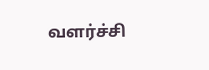வளர்ச்சி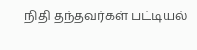நிதி தந்தவர்கள் பட்டியல்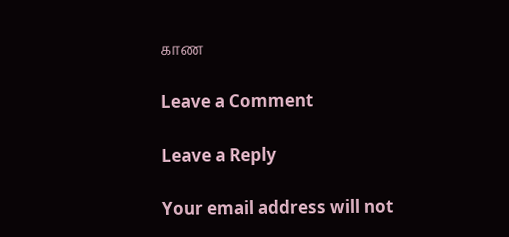காண

Leave a Comment

Leave a Reply

Your email address will not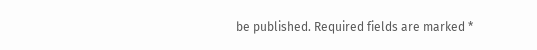be published. Required fields are marked *